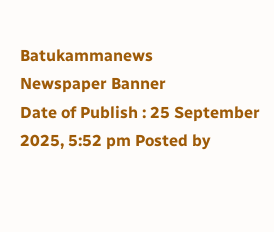Batukammanews
Newspaper Banner
Date of Publish : 25 September 2025, 5:52 pm Posted by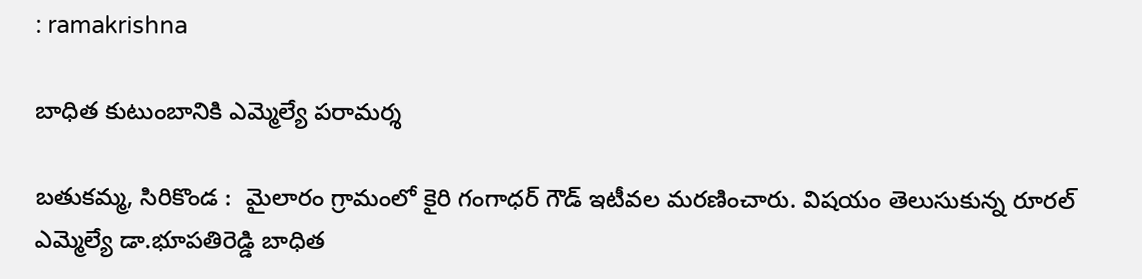: ramakrishna

బాధిత కుటుంబానికి ఎమ్మెల్యే పరామర్శ

బతుకమ్మ, సిరికొండ :  మైలారం గ్రామంలో కైరి గంగాధర్ గౌడ్ ఇటీవల మరణించారు. విషయం తెలుసుకున్న రూరల్ ఎమ్మెల్యే డా.భూపతిరెడ్డి బాధిత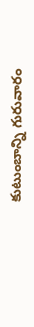కుటుంబాన్ని గురువారం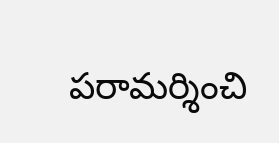పరామర్శించి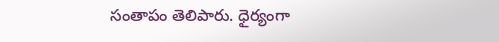సంతాపం తెలిపారు. ధైర్యంగా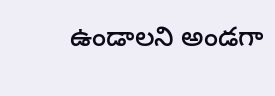ఉండాలని అండగా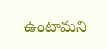ఉంటామని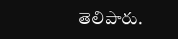తెలిపారు.